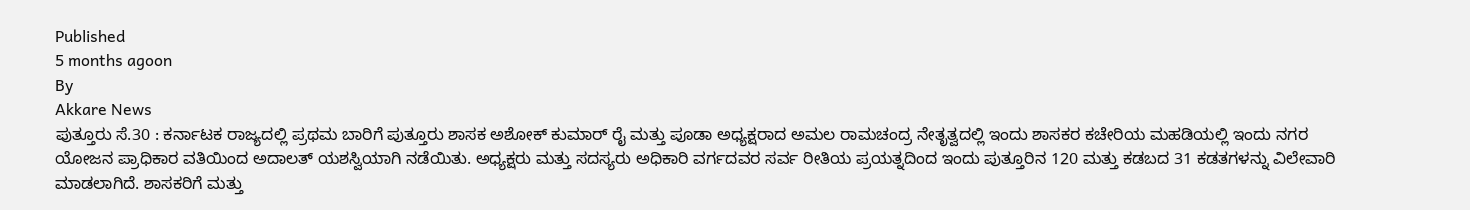Published
5 months agoon
By
Akkare News
ಪುತ್ತೂರು ಸೆ.30 : ಕರ್ನಾಟಕ ರಾಜ್ಯದಲ್ಲಿ ಪ್ರಥಮ ಬಾರಿಗೆ ಪುತ್ತೂರು ಶಾಸಕ ಅಶೋಕ್ ಕುಮಾರ್ ರೈ ಮತ್ತು ಪೂಡಾ ಅಧ್ಯಕ್ಷರಾದ ಅಮಲ ರಾಮಚಂದ್ರ ನೇತೃತ್ವದಲ್ಲಿ ಇಂದು ಶಾಸಕರ ಕಚೇರಿಯ ಮಹಡಿಯಲ್ಲಿ ಇಂದು ನಗರ ಯೋಜನ ಪ್ರಾಧಿಕಾರ ವತಿಯಿಂದ ಅದಾಲತ್ ಯಶಸ್ವಿಯಾಗಿ ನಡೆಯಿತು. ಅಧ್ಯಕ್ಷರು ಮತ್ತು ಸದಸ್ಯರು ಅಧಿಕಾರಿ ವರ್ಗದವರ ಸರ್ವ ರೀತಿಯ ಪ್ರಯತ್ನದಿಂದ ಇಂದು ಪುತ್ತೂರಿನ 120 ಮತ್ತು ಕಡಬದ 31 ಕಡತಗಳನ್ನು ವಿಲೇವಾರಿ ಮಾಡಲಾಗಿದೆ. ಶಾಸಕರಿಗೆ ಮತ್ತು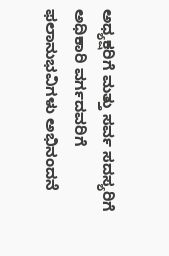ಅಧ್ಯಕ್ಷರಿಗೆ ಮತ್ತು ಸರ್ವ ಸದಸ್ಯರಿಗೆ ಅಧಿಕಾರಿ ವರ್ಗದವರಿಗೆ ಫಲಾನುಭವಿಗಳು ಅಭಿನಂದನೆ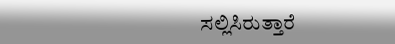ಸಲ್ಲಿಸಿರುತ್ತಾರೆ